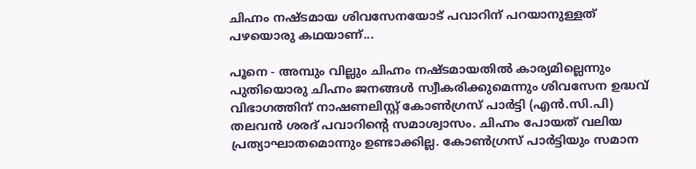ചിഹ്നം നഷ്ടമായ ശിവസേനയോട് പവാറിന് പറയാനുള്ളത് പഴയൊരു കഥയാണ്...

പൂനെ - അമ്പും വില്ലും ചിഹ്നം നഷ്ടമായതില്‍ കാര്യമില്ലെന്നും പുതിയൊരു ചിഹ്നം ജനങ്ങള്‍ സ്വീകരിക്കുമെന്നും ശിവസേന ഉദ്ധവ് വിഭാഗത്തിന് നാഷണലിസ്റ്റ് കോണ്‍ഗ്രസ് പാര്‍ട്ടി (എന്‍.സി.പി) തലവന്‍ ശരദ് പവാറിന്റെ സമാശ്വാസം. ചിഹ്നം പോയത് വലിയ പ്രത്യാഘാതമൊന്നും ഉണ്ടാക്കില്ല. കോണ്‍ഗ്രസ് പാര്‍ട്ടിയും സമാന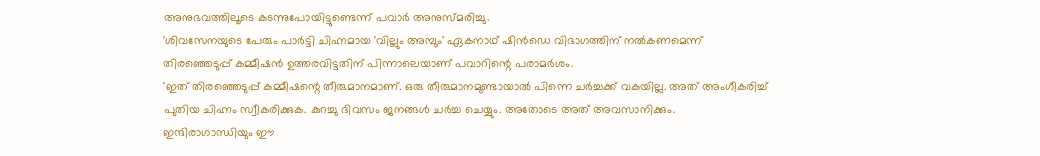അനുഭവത്തിലൂടെ കടന്നുപോയിട്ടുണ്ടെന്ന് പവാര്‍ അനുസ്മരിച്ചു.
'ശിവസേനയുടെ പേരും പാര്‍ട്ടി ചിഹ്നമായ 'വില്ലും അമ്പും' ഏകനാഥ് ഷിന്‍ഡെ വിഭാഗത്തിന് നല്‍കണമെന്ന് തിരഞ്ഞെടുപ്പ് കമ്മീഷന്‍ ഉത്തരവിട്ടതിന് പിന്നാലെയാണ് പവാറിന്റെ പരാമര്‍ശം.
'ഇത് തിരഞ്ഞെടുപ്പ് കമ്മീഷന്റെ തീരുമാനമാണ്. ഒരു തീരുമാനമുണ്ടായാല്‍ പിന്നെ ചര്‍ച്ചക്ക് വകയില്ല. അത് അംഗീകരിച്ച് പുതിയ ചിഹ്നം സ്വീകരിക്കുക. കുറച്ചു ദിവസം ജനങ്ങള്‍ ചര്‍ച്ച ചെയ്യും. അതോടെ അത് അവസാനിക്കും.
ഇന്ദിരാഗാന്ധിയും ഈ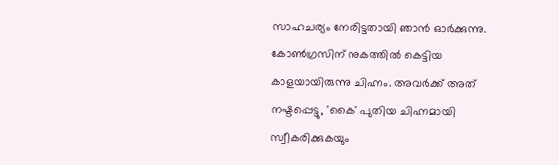സാഹചര്യം നേരിട്ടതായി ഞാന്‍ ഓര്‍ക്കുന്നു. കോണ്‍ഗ്രസിന് നുകത്തില്‍ കെട്ടിയ കാളയായിരുന്നു ചിഹ്നം. അവര്‍ക്ക് അത് നഷ്ടപ്പെട്ടു, 'കൈ' പുതിയ ചിഹ്നമായി സ്വീകരിക്കുകയും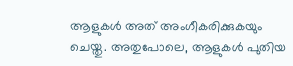ആളുകള്‍ അത് അംഗീകരിക്കുകയും ചെയ്തു. അതുപോലെ, ആളുകള്‍ പുതിയ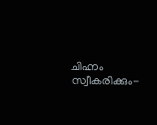ചിഹ്നം സ്വീകരിക്കും-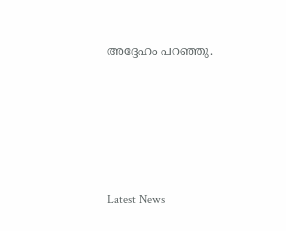അദ്ദേഹം പറഞ്ഞു.





Latest News